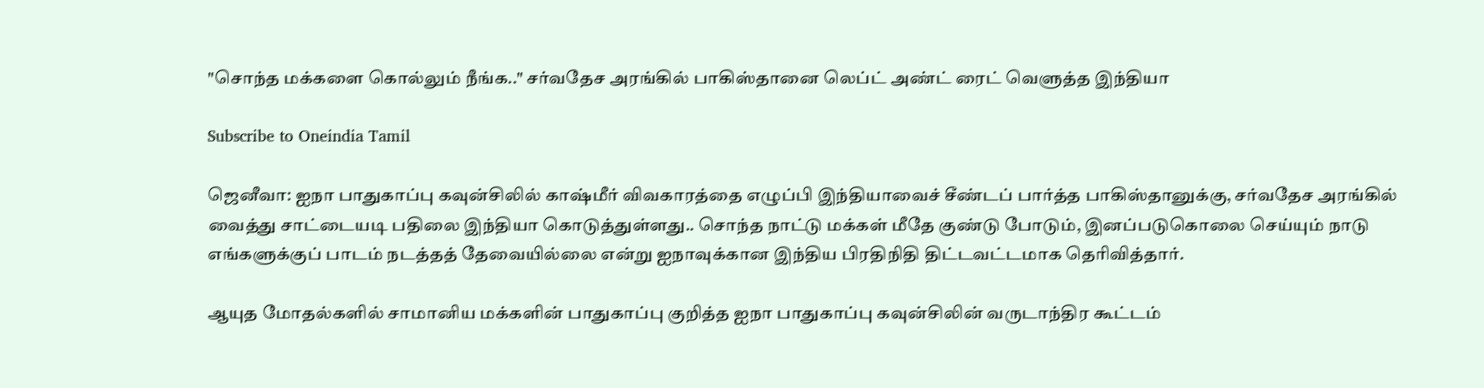"சொந்த மக்களை கொல்லும் நீங்க.." சர்வதேச அரங்கில் பாகிஸ்தானை லெப்ட் அண்ட் ரைட் வெளுத்த இந்தியா

Subscribe to Oneindia Tamil

ஜெனீவா: ஐநா பாதுகாப்பு கவுன்சிலில் காஷ்மீர் விவகாரத்தை எழுப்பி இந்தியாவைச் சீண்டப் பார்த்த பாகிஸ்தானுக்கு, சர்வதேச அரங்கில் வைத்து சாட்டையடி பதிலை இந்தியா கொடுத்துள்ளது.. சொந்த நாட்டு மக்கள் மீதே குண்டு போடும், இனப்படுகொலை செய்யும் நாடு எங்களுக்குப் பாடம் நடத்தத் தேவையில்லை என்று ஐநாவுக்கான இந்திய பிரதிநிதி திட்டவட்டமாக தெரிவித்தார்.

ஆயுத மோதல்களில் சாமானிய மக்களின் பாதுகாப்பு குறித்த ஐநா பாதுகாப்பு கவுன்சிலின் வருடாந்திர கூட்டம்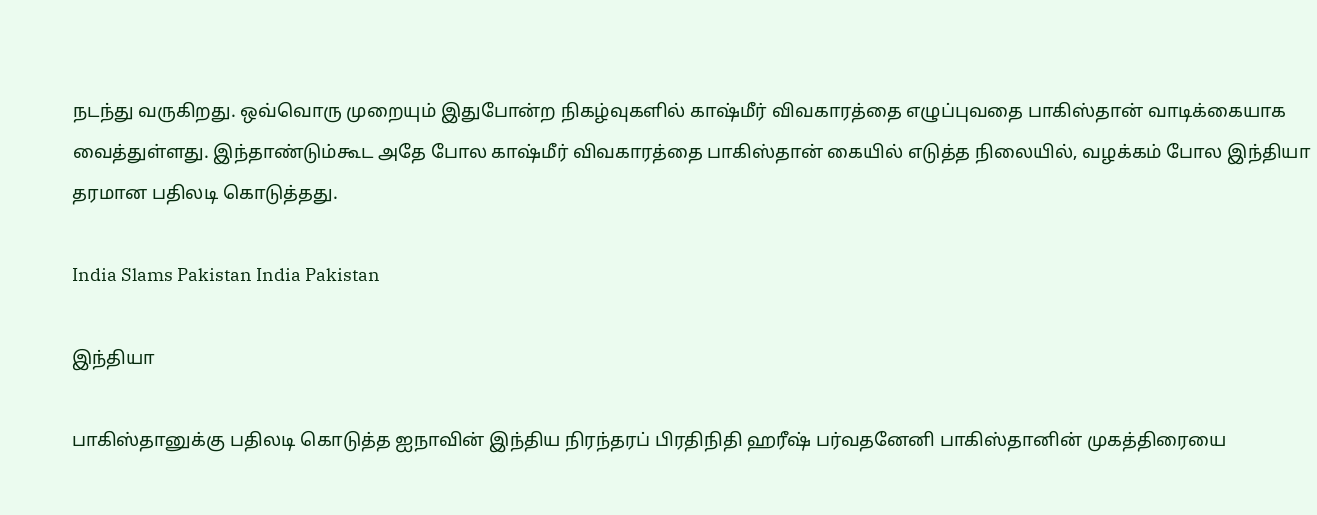நடந்து வருகிறது. ஒவ்வொரு முறையும் இதுபோன்ற நிகழ்வுகளில் காஷ்மீர் விவகாரத்தை எழுப்புவதை பாகிஸ்தான் வாடிக்கையாக வைத்துள்ளது. இந்தாண்டும்கூட அதே போல காஷ்மீர் விவகாரத்தை பாகிஸ்தான் கையில் எடுத்த நிலையில், வழக்கம் போல இந்தியா தரமான பதிலடி கொடுத்தது.

India Slams Pakistan India Pakistan

இந்தியா

பாகிஸ்தானுக்கு பதிலடி கொடுத்த ஐநாவின் இந்திய நிரந்தரப் பிரதிநிதி ஹரீஷ் பர்வதனேனி பாகிஸ்தானின் முகத்திரையை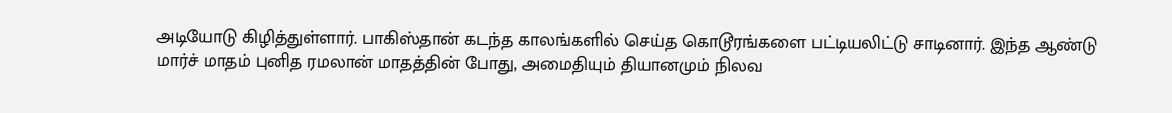அடியோடு கிழித்துள்ளார். பாகிஸ்தான் கடந்த காலங்களில் செய்த கொடூரங்களை பட்டியலிட்டு சாடினார். இந்த ஆண்டு மார்ச் மாதம் புனித ரமலான் மாதத்தின் போது, அமைதியும் தியானமும் நிலவ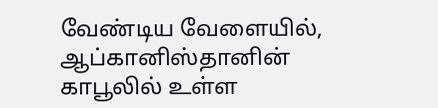வேண்டிய வேளையில், ஆப்கானிஸ்தானின் காபூலில் உள்ள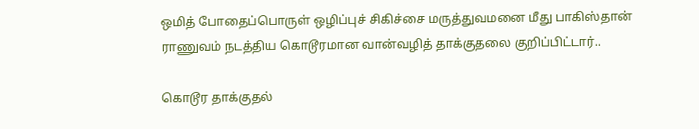ஒமித் போதைப்பொருள் ஒழிப்புச் சிகிச்சை மருத்துவமனை மீது பாகிஸ்தான் ராணுவம் நடத்திய கொடூரமான வான்வழித் தாக்குதலை குறிப்பிட்டார்..

கொடூர தாக்குதல்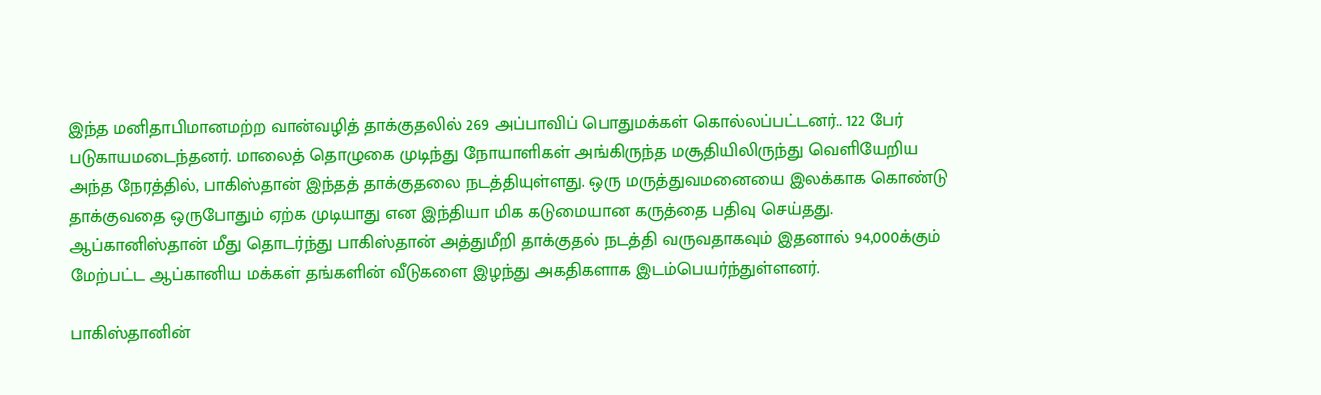இந்த மனிதாபிமானமற்ற வான்வழித் தாக்குதலில் 269 அப்பாவிப் பொதுமக்கள் கொல்லப்பட்டனர்.. 122 பேர் படுகாயமடைந்தனர். மாலைத் தொழுகை முடிந்து நோயாளிகள் அங்கிருந்த மசூதியிலிருந்து வெளியேறிய அந்த நேரத்தில், பாகிஸ்தான் இந்தத் தாக்குதலை நடத்தியுள்ளது. ஒரு மருத்துவமனையை இலக்காக கொண்டு தாக்குவதை ஒருபோதும் ஏற்க முடியாது என இந்தியா மிக கடுமையான கருத்தை பதிவு செய்தது. ஆப்கானிஸ்தான் மீது தொடர்ந்து பாகிஸ்தான் அத்துமீறி தாக்குதல் நடத்தி வருவதாகவும் இதனால் 94,000க்கும் மேற்பட்ட ஆப்கானிய மக்கள் தங்களின் வீடுகளை இழந்து அகதிகளாக இடம்பெயர்ந்துள்ளனர்.

பாகிஸ்தானின்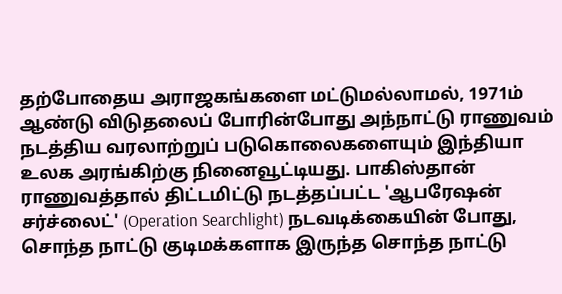தற்போதைய அராஜகங்களை மட்டுமல்லாமல், 1971ம் ஆண்டு விடுதலைப் போரின்போது அந்நாட்டு ராணுவம் நடத்திய வரலாற்றுப் படுகொலைகளையும் இந்தியா உலக அரங்கிற்கு நினைவூட்டியது. பாகிஸ்தான் ராணுவத்தால் திட்டமிட்டு நடத்தப்பட்ட 'ஆபரேஷன் சர்ச்லைட்' (Operation Searchlight) நடவடிக்கையின் போது, சொந்த நாட்டு குடிமக்களாக இருந்த சொந்த நாட்டு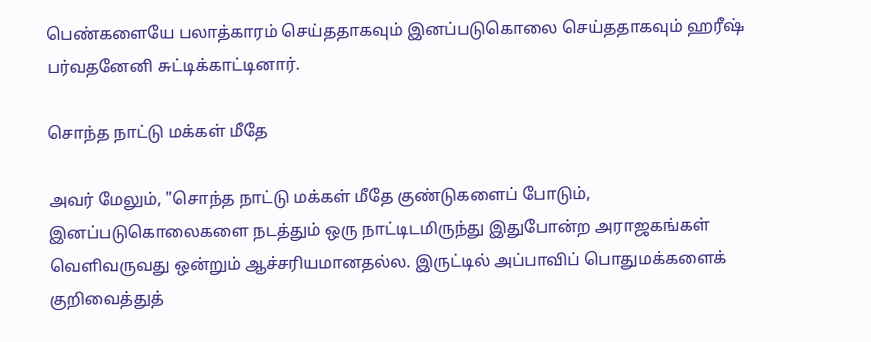பெண்களையே பலாத்காரம் செய்ததாகவும் இனப்படுகொலை செய்ததாகவும் ஹரீஷ் பர்வதனேனி சுட்டிக்காட்டினார்.

சொந்த நாட்டு மக்கள் மீதே

அவர் மேலும், "சொந்த நாட்டு மக்கள் மீதே குண்டுகளைப் போடும், இனப்படுகொலைகளை நடத்தும் ஒரு நாட்டிடமிருந்து இதுபோன்ற அராஜகங்கள் வெளிவருவது ஒன்றும் ஆச்சரியமானதல்ல. இருட்டில் அப்பாவிப் பொதுமக்களைக் குறிவைத்துத்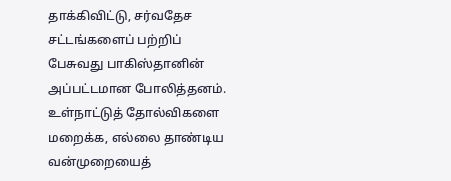தாக்கிவிட்டு, சர்வதேச சட்டங்களைப் பற்றிப் பேசுவது பாகிஸ்தானின் அப்பட்டமான போலித்தனம். உள்நாட்டுத் தோல்விகளை மறைக்க, எல்லை தாண்டிய வன்முறையைத்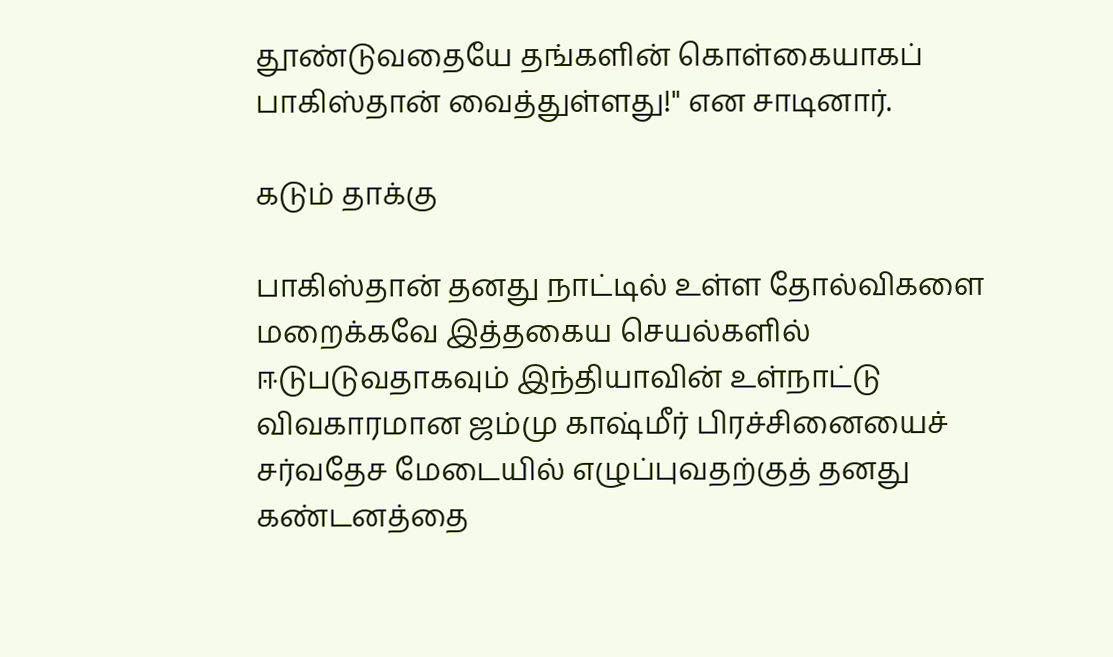தூண்டுவதையே தங்களின் கொள்கையாகப் பாகிஸ்தான் வைத்துள்ளது!" என சாடினார்.

கடும் தாக்கு

பாகிஸ்தான் தனது நாட்டில் உள்ள தோல்விகளை மறைக்கவே இத்தகைய செயல்களில் ஈடுபடுவதாகவும் இந்தியாவின் உள்நாட்டு விவகாரமான ஜம்மு காஷ்மீர் பிரச்சினையைச் சர்வதேச மேடையில் எழுப்புவதற்குத் தனது கண்டனத்தை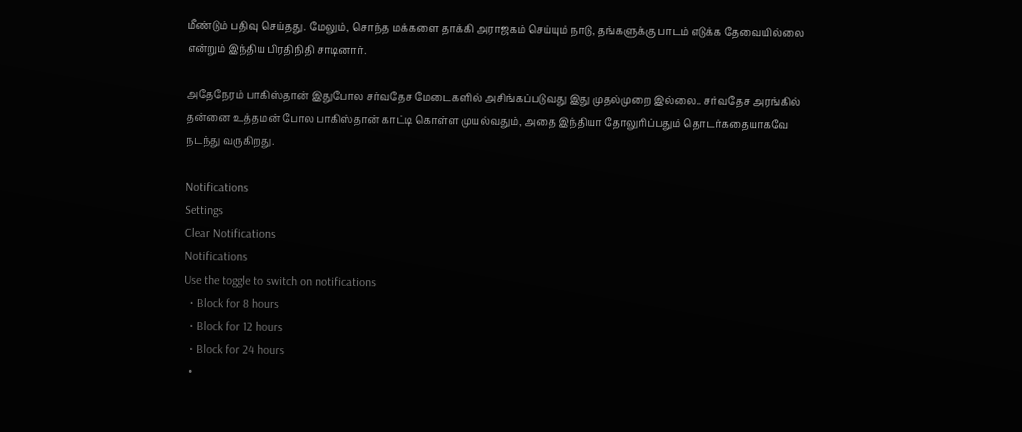மீண்டும் பதிவு செய்தது. மேலும், சொந்த மக்களை தாக்கி அராஜகம் செய்யும் நாடு, தங்களுக்கு பாடம் எடுக்க தேவையில்லை என்றும் இந்திய பிரதிநிதி சாடினார்.

அதேநேரம் பாகிஸ்தான் இதுபோல சர்வதேச மேடைகளில் அசிங்கப்படுவது இது முதல்முறை இல்லை.. சர்வதேச அரங்கில் தன்னை உத்தமன் போல பாகிஸ்தான் காட்டி கொள்ள முயல்வதும், அதை இந்தியா தோலுரிப்பதும் தொடர்கதையாகவே நடந்து வருகிறது.

Notifications
Settings
Clear Notifications
Notifications
Use the toggle to switch on notifications
  • Block for 8 hours
  • Block for 12 hours
  • Block for 24 hours
  •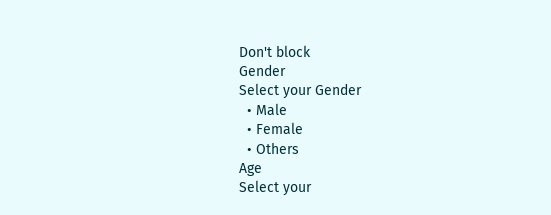Don't block
Gender
Select your Gender
  • Male
  • Female
  • Others
Age
Select your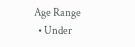Age Range
  • Under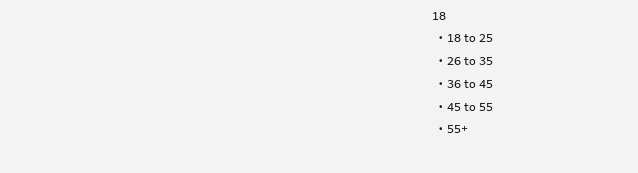18
  • 18 to 25
  • 26 to 35
  • 36 to 45
  • 45 to 55
  • 55+